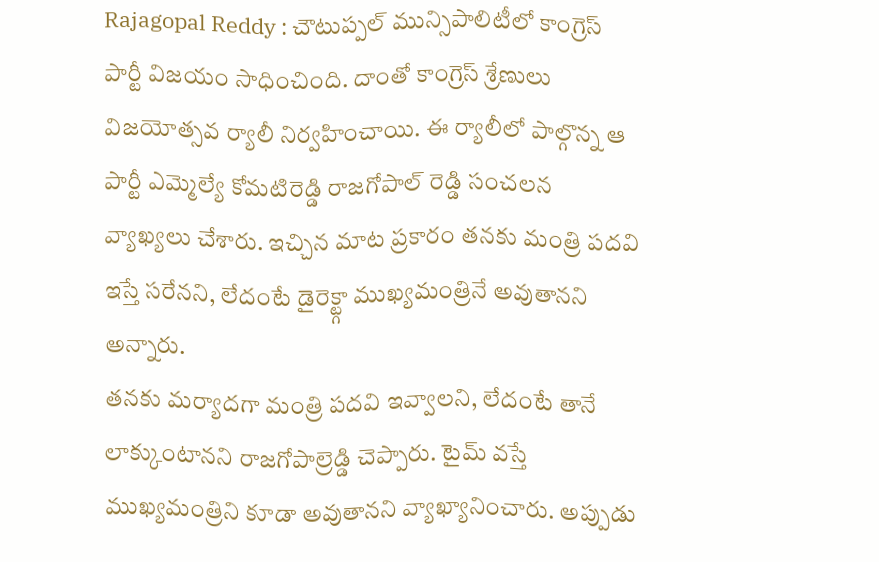Rajagopal Reddy : చౌటుప్పల్ మున్సిపాలిటీలో కాంగ్రెస్ పార్టీ విజయం సాధించింది. దాంతో కాంగ్రెస్ శ్రేణులు విజయోత్సవ ర్యాలీ నిర్వహించాయి. ఈ ర్యాలీలో పాల్గొన్న ఆ పార్టీ ఎమ్మెల్యే కోమటిరెడ్డి రాజగోపాల్ రెడ్డి సంచలన వ్యాఖ్యలు చేశారు. ఇచ్చిన మాట ప్రకారం తనకు మంత్రి పదవి ఇస్తే సరేనని, లేదంటే డైరెక్ట్గా ముఖ్యమంత్రినే అవుతానని అన్నారు.
తనకు మర్యాదగా మంత్రి పదవి ఇవ్వాలని, లేదంటే తానే లాక్కుంటానని రాజగోపాల్రెడ్డి చెప్పారు. టైమ్ వస్తే ముఖ్యమంత్రిని కూడా అవుతానని వ్యాఖ్యానించారు. అప్పుడు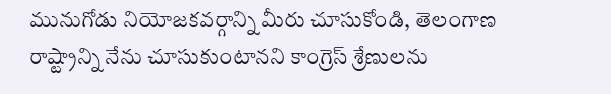మునుగోడు నియోజకవర్గాన్ని మీరు చూసుకోండి, తెలంగాణ రాష్ట్రాన్ని నేను చూసుకుంటానని కాంగ్రెస్ శ్రేణులను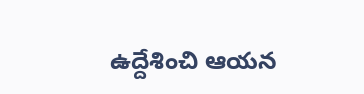ఉద్దేశించి ఆయన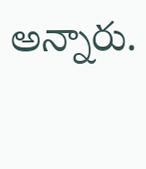అన్నారు.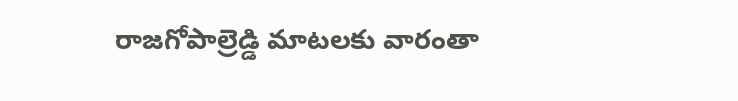రాజగోపాల్రెడ్డి మాటలకు వారంతా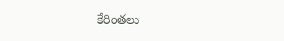కేరింతలు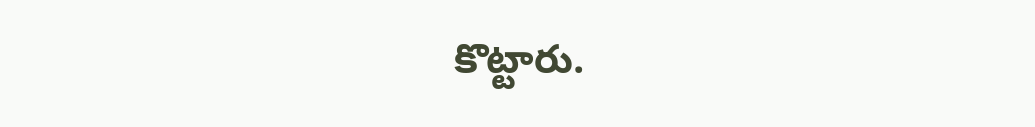కొట్టారు.